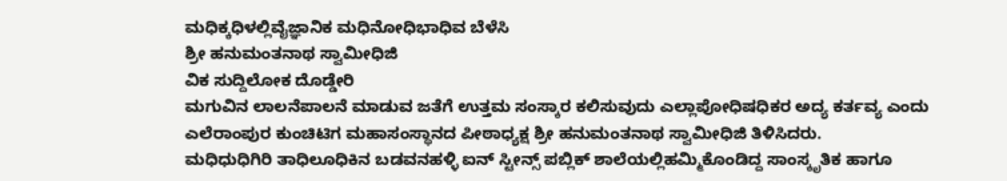ಮಧಿಕ್ಕಧಿಳಲ್ಲಿವೈಜ್ಞಾನಿಕ ಮಧಿನೋಧಿಭಾಧಿವ ಬೆಳೆಸಿ
ಶ್ರೀ ಹನುಮಂತನಾಥ ಸ್ವಾಮೀಧಿಜಿ
ವಿಕ ಸುದ್ದಿಲೋಕ ದೊಡ್ಡೇರಿ
ಮಗುವಿನ ಲಾಲನೆಪಾಲನೆ ಮಾಡುವ ಜತೆಗೆ ಉತ್ತಮ ಸಂಸ್ಕಾರ ಕಲಿಸುವುದು ಎಲ್ಲಾಪೋಧಿಷಧಿಕರ ಅದ್ಯ ಕರ್ತವ್ಯ ಎಂದು ಎಲೆರಾಂಪುರ ಕುಂಚಿಟಿಗ ಮಹಾಸಂಸ್ಥಾನದ ಪೀಠಾಧ್ಯಕ್ಷ ಶ್ರೀ ಹನುಮಂತನಾಥ ಸ್ವಾಮೀಧಿಜಿ ತಿಳಿಸಿದರು.
ಮಧಿಧುಧಿಗಿರಿ ತಾಧಿಲೂಧಿಕಿನ ಬಡವನಹಳ್ಳಿ ಐನ್ ಸ್ಟೀನ್ಸ್ ಪಬ್ಲಿಕ್ ಶಾಲೆಯಲ್ಲಿಹಮ್ಮಿಕೊಂಡಿದ್ದ ಸಾಂಸ್ಕೃತಿಕ ಹಾಗೂ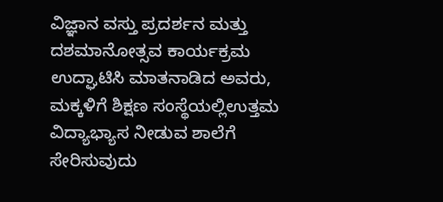ವಿಜ್ಞಾನ ವಸ್ತು ಪ್ರದರ್ಶನ ಮತ್ತು ದಶಮಾನೋತ್ಸವ ಕಾರ್ಯಕ್ರಮ ಉದ್ಘಾಟಿಸಿ ಮಾತನಾಡಿದ ಅವರು, ಮಕ್ಕಳಿಗೆ ಶಿಕ್ಷಣ ಸಂಸ್ಥೆಯಲ್ಲಿಉತ್ತಮ ವಿದ್ಯಾಭ್ಯಾಸ ನೀಡುವ ಶಾಲೆಗೆ ಸೇರಿಸುವುದು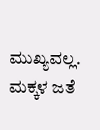ಮುಖ್ಯವಲ್ಲ. ಮಕ್ಕಳ ಜತೆ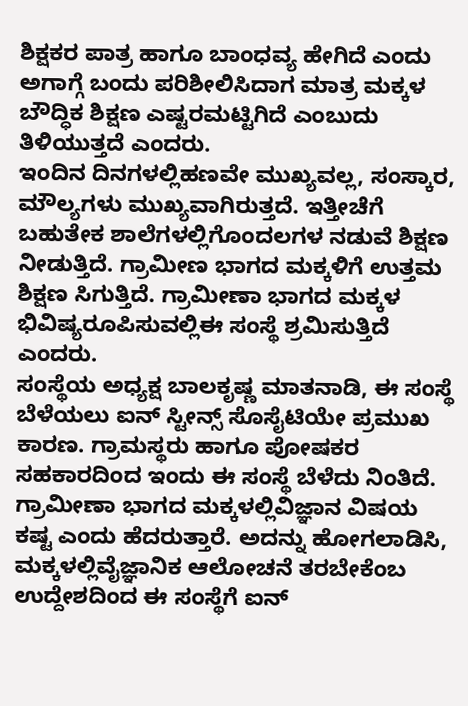ಶಿಕ್ಷಕರ ಪಾತ್ರ ಹಾಗೂ ಬಾಂಧವ್ಯ ಹೇಗಿದೆ ಎಂದು ಅಗಾಗ್ಗೆ ಬಂದು ಪರಿಶೀಲಿಸಿದಾಗ ಮಾತ್ರ ಮಕ್ಕಳ ಬೌದ್ಧಿಕ ಶಿಕ್ಷಣ ಎಷ್ಟರಮಟ್ಟಿಗಿದೆ ಎಂಬುದು ತಿಳಿಯುತ್ತದೆ ಎಂದರು.
ಇಂದಿನ ದಿನಗಳಲ್ಲಿಹಣವೇ ಮುಖ್ಯವಲ್ಲ, ಸಂಸ್ಕಾರ, ಮೌಲ್ಯಗಳು ಮುಖ್ಯವಾಗಿರುತ್ತದೆ. ಇತ್ತೀಚೆಗೆ ಬಹುತೇಕ ಶಾಲೆಗಳಲ್ಲಿಗೊಂದಲಗಳ ನಡುವೆ ಶಿಕ್ಷಣ ನೀಡುತ್ತಿದೆ. ಗ್ರಾಮೀಣ ಭಾಗದ ಮಕ್ಕಳಿಗೆ ಉತ್ತಮ ಶಿಕ್ಷಣ ಸಿಗುತ್ತಿದೆ. ಗ್ರಾಮೀಣಾ ಭಾಗದ ಮಕ್ಕಳ ಭಿವಿಷ್ಯರೂಪಿಸುವಲ್ಲಿಈ ಸಂಸ್ಥೆ ಶ್ರಮಿಸುತ್ತಿದೆ ಎಂದರು.
ಸಂಸ್ಥೆಯ ಅಧ್ಯಕ್ಷ ಬಾಲಕೃಷ್ಣ ಮಾತನಾಡಿ, ಈ ಸಂಸ್ಥೆ ಬೆಳೆಯಲು ಐನ್ ಸ್ಟೀನ್ಸ್ ಸೊಸೈಟಿಯೇ ಪ್ರಮುಖ ಕಾರಣ. ಗ್ರಾಮಸ್ಥರು ಹಾಗೂ ಪೋಷಕರ ಸಹಕಾರದಿಂದ ಇಂದು ಈ ಸಂಸ್ಥೆ ಬೆಳೆದು ನಿಂತಿದೆ. ಗ್ರಾಮೀಣಾ ಭಾಗದ ಮಕ್ಕಳಲ್ಲಿವಿಜ್ಞಾನ ವಿಷಯ ಕಷ್ಟ ಎಂದು ಹೆದರುತ್ತಾರೆ. ಅದನ್ನು ಹೋಗಲಾಡಿಸಿ, ಮಕ್ಕಳಲ್ಲಿವೈಜ್ಞಾನಿಕ ಆಲೋಚನೆ ತರಬೇಕೆಂಬ ಉದ್ದೇಶದಿಂದ ಈ ಸಂಸ್ಥೆಗೆ ಐನ್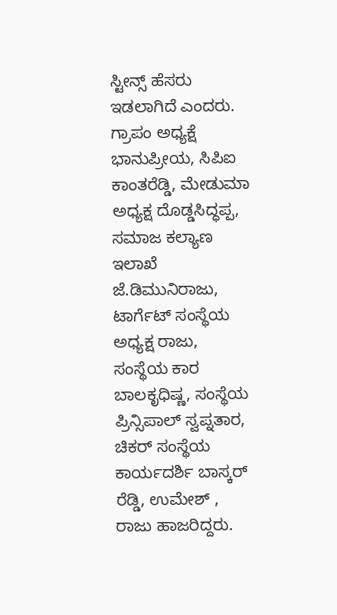ಸ್ಟೀನ್ಸ್ ಹೆಸರು ಇಡಲಾಗಿದೆ ಎಂದರು.
ಗ್ರಾಪಂ ಅಧ್ಯಕ್ಷೆ ಭಾನುಪ್ರೀಯ, ಸಿಪಿಐ ಕಾಂತರೆಡ್ಡಿ, ಮೇಡುಮಾ ಅಧ್ಯಕ್ಷ ದೊಡ್ಡಸಿದ್ಧಪ್ಪ, ಸಮಾಜ ಕಲ್ಯಾಣ ಇಲಾಖೆ ಜೆ.ಡಿಮುನಿರಾಜು, ಟಾರ್ಗೆಟ್ ಸಂಸ್ಥೆಯ ಅಧ್ಯಕ್ಷ ರಾಜು, ಸಂಸ್ಥೆಯ ಕಾರ ಬಾಲಕೃಧಿಷ್ಣ, ಸಂಸ್ಥೆಯ ಪ್ರಿನ್ಸಿಪಾಲ್ ಸ್ವಪ್ನತಾರ, ಚಿಕರ್ ಸಂಸ್ಥೆಯ ಕಾರ್ಯದರ್ಶಿ ಬಾಸ್ಕರ್ ರೆಡ್ಡಿ, ಉಮೇಶ್ , ರಾಜು ಹಾಜರಿದ್ದರು.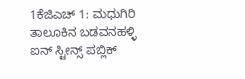1ಕೆಜಿಎಚ್ 1: ಮಧುಗಿರಿ ತಾಲೂಕಿನ ಬಡವನಹಳ್ಳಿ ಐನ್ ಸ್ಟೀನ್ಸ್ ಪಬ್ಲಿಕ್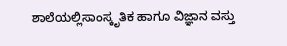ಶಾಲೆಯಲ್ಲಿಸಾಂಸ್ಕೃತಿಕ ಹಾಗೂ ವಿಜ್ಞಾನ ವಸ್ತು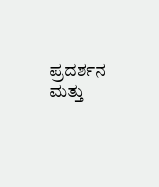ಪ್ರದರ್ಶನ ಮತ್ತು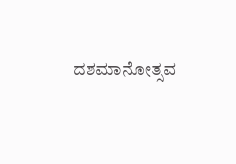ದಶಮಾನೋತ್ಸವ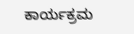ಕಾರ್ಯಕ್ರಮ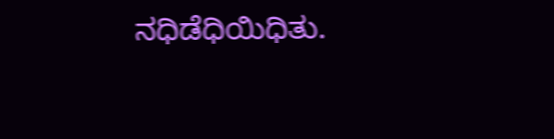ನಧಿಡೆಧಿಯಿಧಿತು.